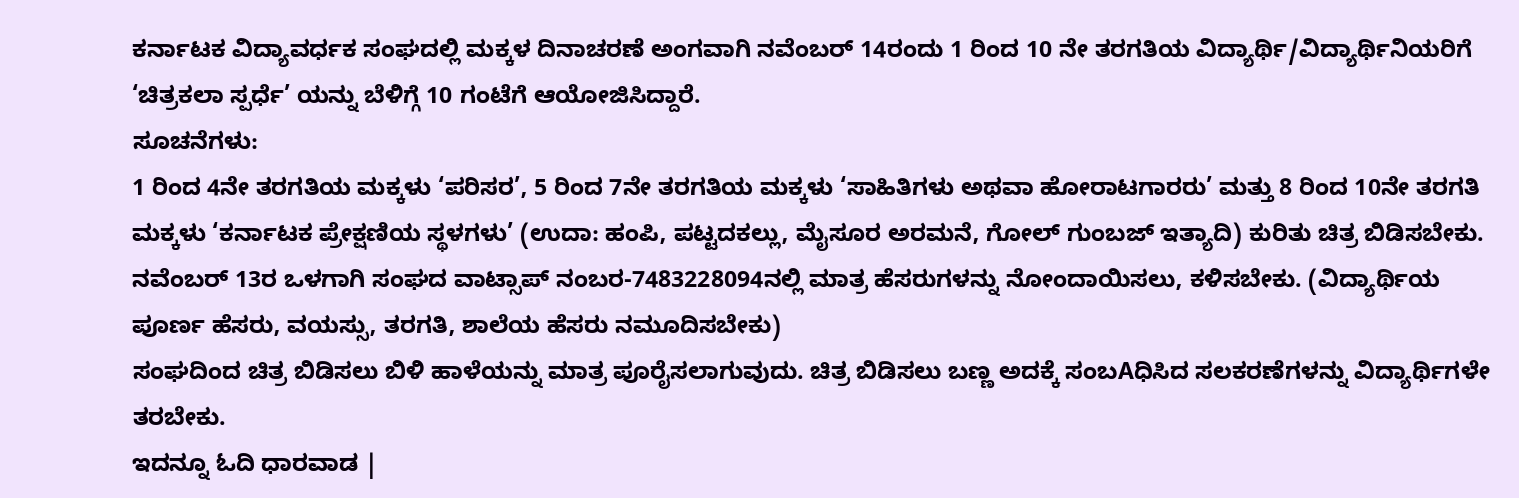ಕರ್ನಾಟಕ ವಿದ್ಯಾವರ್ಧಕ ಸಂಘದಲ್ಲಿ ಮಕ್ಕಳ ದಿನಾಚರಣೆ ಅಂಗವಾಗಿ ನವೆಂಬರ್ 14ರಂದು 1 ರಿಂದ 10 ನೇ ತರಗತಿಯ ವಿದ್ಯಾರ್ಥಿ/ವಿದ್ಯಾರ್ಥಿನಿಯರಿಗೆ ‘ಚಿತ್ರಕಲಾ ಸ್ಪರ್ಧೆ’ ಯನ್ನು ಬೆಳಿಗ್ಗೆ 10 ಗಂಟೆಗೆ ಆಯೋಜಿಸಿದ್ದಾರೆ.
ಸೂಚನೆಗಳು:
1 ರಿಂದ 4ನೇ ತರಗತಿಯ ಮಕ್ಕಳು ‘ಪರಿಸರ’, 5 ರಿಂದ 7ನೇ ತರಗತಿಯ ಮಕ್ಕಳು ‘ಸಾಹಿತಿಗಳು ಅಥವಾ ಹೋರಾಟಗಾರರು’ ಮತ್ತು 8 ರಿಂದ 10ನೇ ತರಗತಿ ಮಕ್ಕಳು ‘ಕರ್ನಾಟಕ ಪ್ರೇಕ್ಷಣಿಯ ಸ್ಥಳಗಳು’ (ಉದಾ: ಹಂಪಿ, ಪಟ್ಟದಕಲ್ಲು, ಮೈಸೂರ ಅರಮನೆ, ಗೋಲ್ ಗುಂಬಜ್ ಇತ್ಯಾದಿ) ಕುರಿತು ಚಿತ್ರ ಬಿಡಿಸಬೇಕು.
ನವೆಂಬರ್ 13ರ ಒಳಗಾಗಿ ಸಂಘದ ವಾಟ್ಸಾಪ್ ನಂಬರ-7483228094ನಲ್ಲಿ ಮಾತ್ರ ಹೆಸರುಗಳನ್ನು ನೋಂದಾಯಿಸಲು, ಕಳಿಸಬೇಕು. (ವಿದ್ಯಾರ್ಥಿಯ ಪೂರ್ಣ ಹೆಸರು, ವಯಸ್ಸು, ತರಗತಿ, ಶಾಲೆಯ ಹೆಸರು ನಮೂದಿಸಬೇಕು)
ಸಂಘದಿಂದ ಚಿತ್ರ ಬಿಡಿಸಲು ಬಿಳಿ ಹಾಳೆಯನ್ನು ಮಾತ್ರ ಪೂರೈಸಲಾಗುವುದು. ಚಿತ್ರ ಬಿಡಿಸಲು ಬಣ್ಣ ಅದಕ್ಕೆ ಸಂಬAಧಿಸಿದ ಸಲಕರಣೆಗಳನ್ನು ವಿದ್ಯಾರ್ಥಿಗಳೇ ತರಬೇಕು.
ಇದನ್ನೂ ಓದಿ ಧಾರವಾಡ |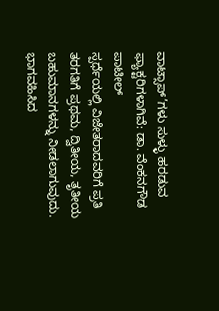ವಾಟ್ಸಾಪ್’ಗಳು ಸುಳ್ಳು ಹರಡುವ ಫ್ಯಾಕ್ಟರಿಗಳಾಗಿವೆ: ಡಾ. ವೆಂಕನಗೌಡ ಪಾಟೀಲ್
ಸ್ಪರ್ಧೆಯಲ್ಲಿ ವಿಜೇತರಾದವರಿಗೆ ಪ್ರತಿ ತರಗತಿಗೆ ಪ್ರಥಮ, ದ್ವಿತೀಯ, ತೃತೀಯ ಬಹುಮಾನಗಳನ್ನು ನೀಡಲಾಗುವುದು. ಭಾಗವಹಿಸಿದ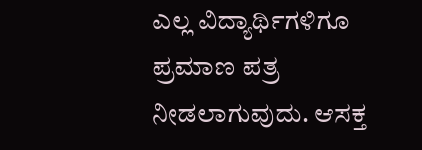ಎಲ್ಲ ವಿದ್ಯಾರ್ಥಿಗಳಿಗೂ ಪ್ರಮಾಣ ಪತ್ರ ನೀಡಲಾಗುವುದು. ಆಸಕ್ತ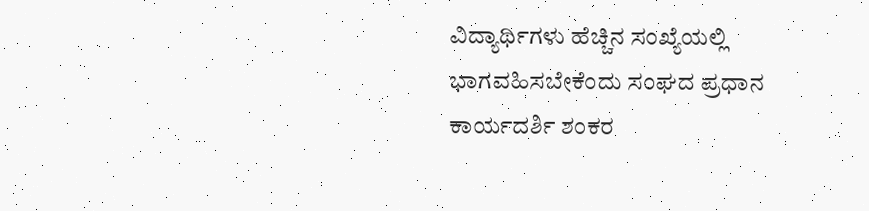ವಿದ್ಯಾರ್ಥಿಗಳು ಹೆಚ್ಚಿನ ಸಂಖ್ಯೆಯಲ್ಲಿ ಭಾಗವಹಿಸಬೇಕೆಂದು ಸಂಘದ ಪ್ರಧಾನ ಕಾರ್ಯದರ್ಶಿ ಶಂಕರ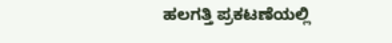ಹಲಗತ್ತಿ ಪ್ರಕಟಣೆಯಲ್ಲಿ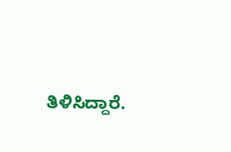ತಿಳಿಸಿದ್ದಾರೆ.